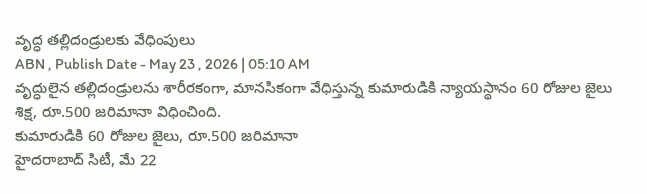వృద్ధ తల్లిదండ్రులకు వేధింపులు
ABN , Publish Date - May 23 , 2026 | 05:10 AM
వృద్ధులైన తల్లిదండ్రులను శారీరకంగా, మానసికంగా వేధిస్తున్న కుమారుడికి న్యాయస్థానం 60 రోజుల జైలు శిక్ష, రూ.500 జరిమానా విధించింది.
కుమారుడికి 60 రోజుల జైలు, రూ.500 జరిమానా
హైదరాబాద్ సిటీ, మే 22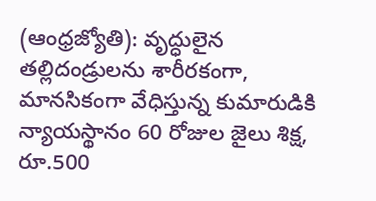(ఆంధ్రజ్యోతి): వృద్ధులైన తల్లిదండ్రులను శారీరకంగా, మానసికంగా వేధిస్తున్న కుమారుడికి న్యాయస్థానం 60 రోజుల జైలు శిక్ష, రూ.500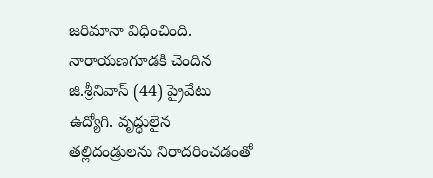జరిమానా విధించింది. నారాయణగూడకి చెందిన జి.శ్రీనివాస్ (44) ప్రైవేటు ఉద్యోగి. వృద్ధులైన తల్లిదండ్రులను నిరాదరించడంతో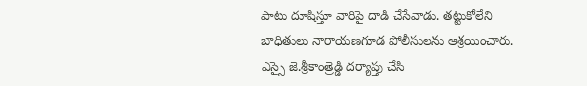పాటు దూషిస్తూ వారిపై దాడి చేసేవాడు. తట్టుకోలేని బాధితులు నారాయణగూడ పోలీసులను ఆశ్రయించారు. ఎస్సై జె.శ్రీకాంత్రెడ్డి దర్యాప్తు చేసి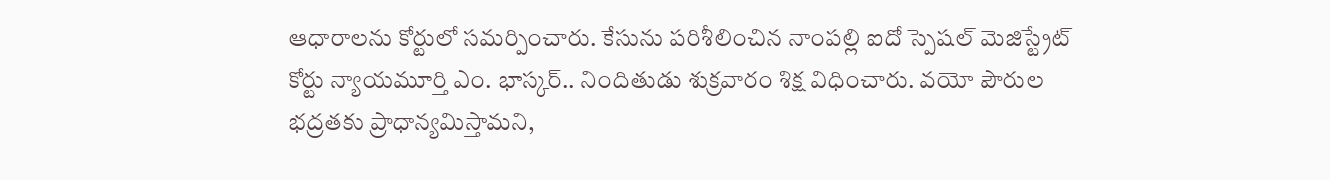ఆధారాలను కోర్టులో సమర్పించారు. కేసును పరిశీలించిన నాంపల్లి ఐదో స్పెషల్ మెజిస్ట్రేట్ కోర్టు న్యాయమూర్తి ఎం. భాస్కర్.. నిందితుడు శుక్రవారం శిక్ష విధించారు. వయో పౌరుల భద్రతకు ప్రాధాన్యమిస్తామని,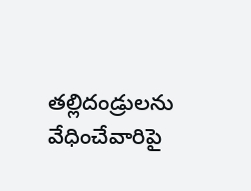తల్లిదండ్రులను వేధించేవారిపై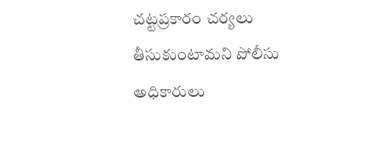చట్టప్రకారం చర్యలు తీసుకుంటామని పోలీసు అధికారులు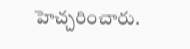హెచ్చరించారు.